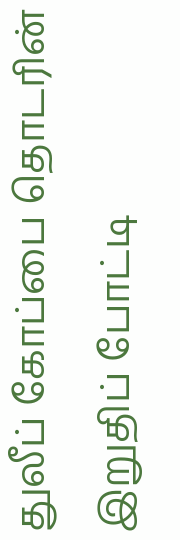துலீப் கோப்பை தொடரின் இறுதிப் போட்டி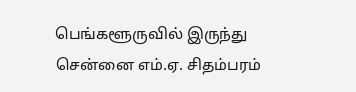பெங்களூருவில் இருந்து சென்னை எம்.ஏ. சிதம்பரம்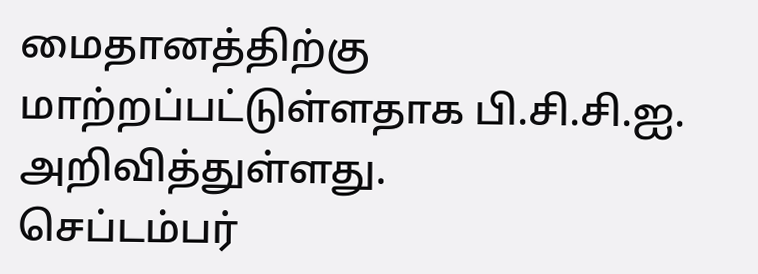மைதானத்திற்கு மாற்றப்பட்டுள்ளதாக பி.சி.சி.ஐ. அறிவித்துள்ளது.
செப்டம்பர்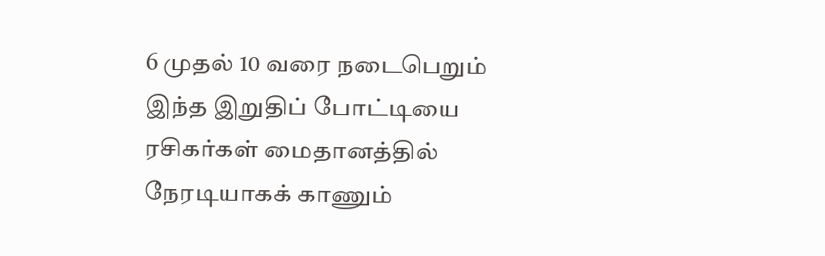6 முதல் 10 வரை நடைபெறும் இந்த இறுதிப் போட்டியை ரசிகர்கள் மைதானத்தில் நேரடியாகக் காணும்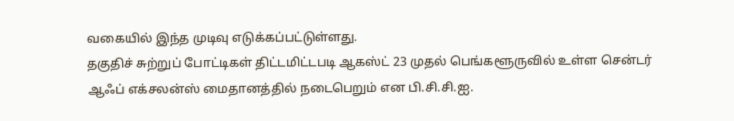வகையில் இந்த முடிவு எடுக்கப்பட்டுள்ளது.
தகுதிச் சுற்றுப் போட்டிகள் திட்டமிட்டபடி ஆகஸ்ட் 23 முதல் பெங்களூருவில் உள்ள சென்டர் ஆஃப் எக்சலன்ஸ் மைதானத்தில் நடைபெறும் என பி.சி.சி.ஐ.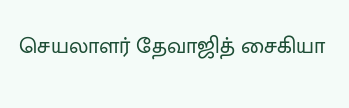செயலாளர் தேவாஜித் சைகியா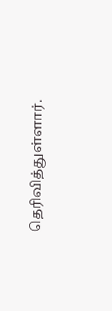தெரிவித்துள்ளார்.